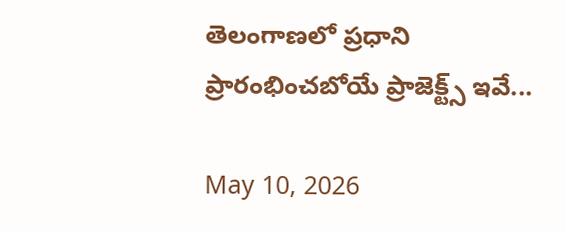తెలంగాణలో ప్రధాని ప్రారంభించబోయే ప్రాజెక్ట్స్ ఇవే...

May 10, 2026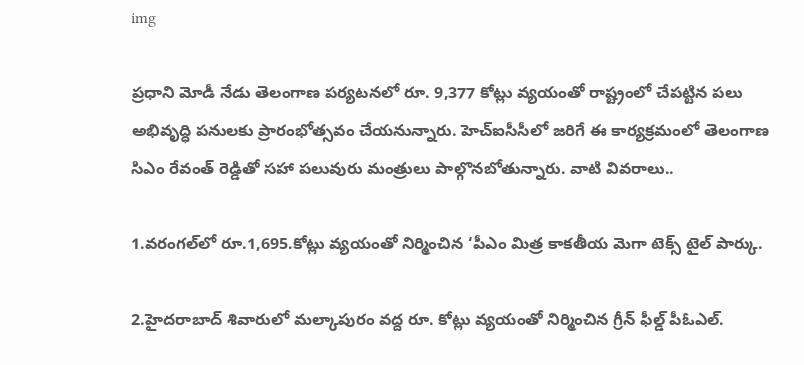img

ప్రధాని మోడీ నేడు తెలంగాణ పర్యటనలో రూ. 9,377 కోట్లు వ్యయంతో రాష్ట్రంలో చేపట్టిన పలు అభివృద్ధి పనులకు ప్రారంభోత్సవం చేయనున్నారు. హెచ్ఐసీసీలో జరిగే ఈ కార్యక్రమంలో తెలంగాణ సిఎం రేవంత్ రెడ్డితో సహా పలువురు మంత్రులు పాల్గొనబోతున్నారు. వాటి వివరాలు..

1.వరంగల్‌లో రూ.1,695.కోట్లు వ్యయంతో నిర్మించిన ‘పీఎం మిత్ర కాకతీయ మెగా టెక్స్ టైల్ పార్కు.

2.హైదరాబాద్‌ శివారులో మల్కాపురం వద్ద రూ. కోట్లు వ్యయంతో నిర్మించిన గ్రీన్ ఫీల్డ్ పీఓఎల్.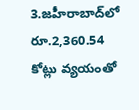3.జహీరాబాద్‌లో రూ.2,360.54 కోట్లు వ్యయంతో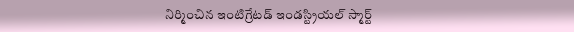నిర్మించిన ఇంటిగ్రేటడ్ ఇండస్ట్రియల్ స్మార్ట్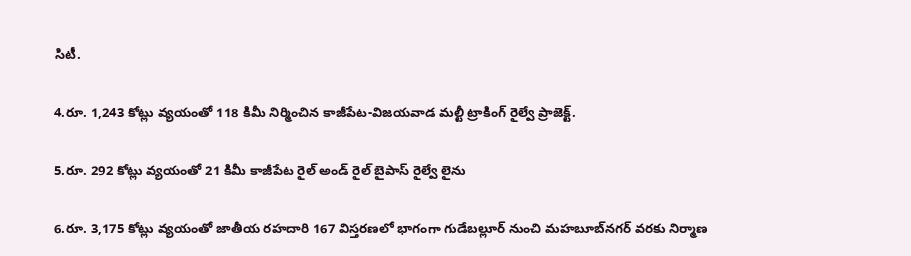సిటీ.

4.రూ. 1,243 కోట్లు వ్యయంతో 118 కిమీ నిర్మించిన కాజీపేట-విజయవాడ మల్టీ ట్రాకింగ్ రైల్వే ప్రాజెక్ట్.

5.రూ. 292 కోట్లు వ్యయంతో 21 కిమీ కాజీపేట రైల్ అండ్ రైల్ బైపాస్ రైల్వే లైను

6.రూ. 3,175 కోట్లు వ్యయంతో జాతీయ రహదారి 167 విస్తరణలో భాగంగా గుడేబల్లూర్ నుంచి మహబూబ్‌నగర్‌ వరకు నిర్మాణ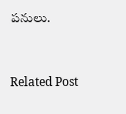పనులు.


Related Post